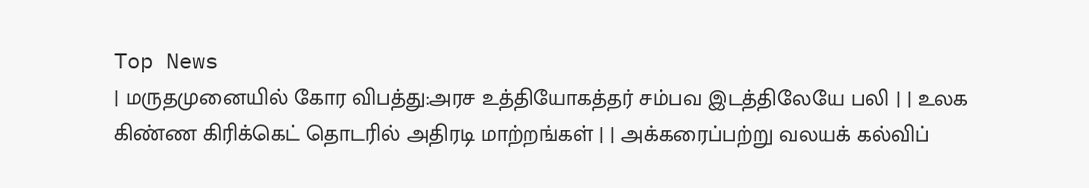Top News
| மருதமுனையில் கோர விபத்து:அரச உத்தியோகத்தர் சம்பவ இடத்திலேயே பலி | | உலக கிண்ண கிரிக்கெட் தொடரில் அதிரடி மாற்றங்கள் | | அக்கரைப்பற்று வலயக் கல்விப்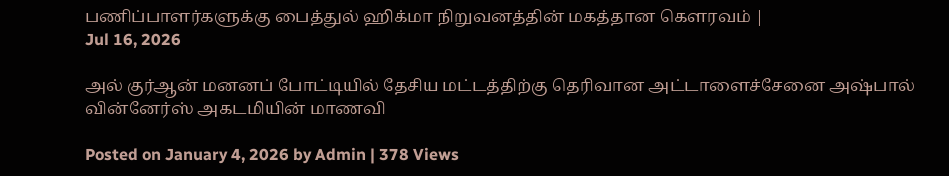பணிப்பாளர்களுக்கு பைத்துல் ஹிக்மா நிறுவனத்தின் மகத்தான கௌரவம் |
Jul 16, 2026

அல் குர்ஆன் மனனப் போட்டியில் தேசிய மட்டத்திற்கு தெரிவான அட்டாளைச்சேனை அஷ்பால் வின்னேர்ஸ் அகடமியின் மாணவி

Posted on January 4, 2026 by Admin | 378 Views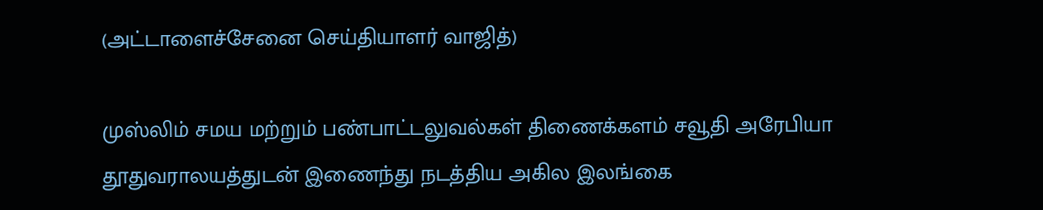(அட்டாளைச்சேனை செய்தியாளர் வாஜித்)

முஸ்லிம் சமய மற்றும் பண்பாட்டலுவல்கள் திணைக்களம் சவூதி அரேபியா தூதுவராலயத்துடன் இணைந்து நடத்திய அகில இலங்கை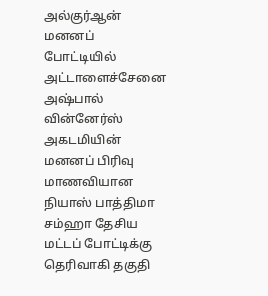அல்குர்ஆன் மனனப் போட்டியில் அட்டாளைச்சேனை அஷ்பால் வின்னேர்ஸ் அகடமியின் மனனப் பிரிவு மாணவியான நியாஸ் பாத்திமா சம்ஹா தேசிய மட்டப் போட்டிக்கு தெரிவாகி தகுதி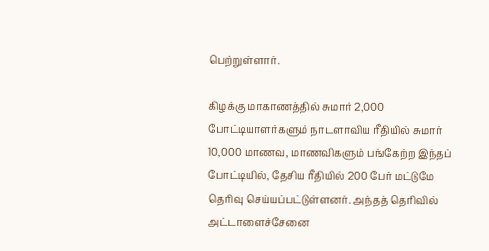பெற்றுள்ளார்.

கிழக்கு மாகாணத்தில் சுமார் 2,000 போட்டியாளர்களும் நாடளாவிய ரீதியில் சுமார் 10,000 மாணவ, மாணவிகளும் பங்கேற்ற இந்தப் போட்டியில், தேசிய ரீதியில் 200 பேர் மட்டுமே தெரிவு செய்யப்பட்டுள்ளனர். அந்தத் தெரிவில் அட்டாளைச்சேனை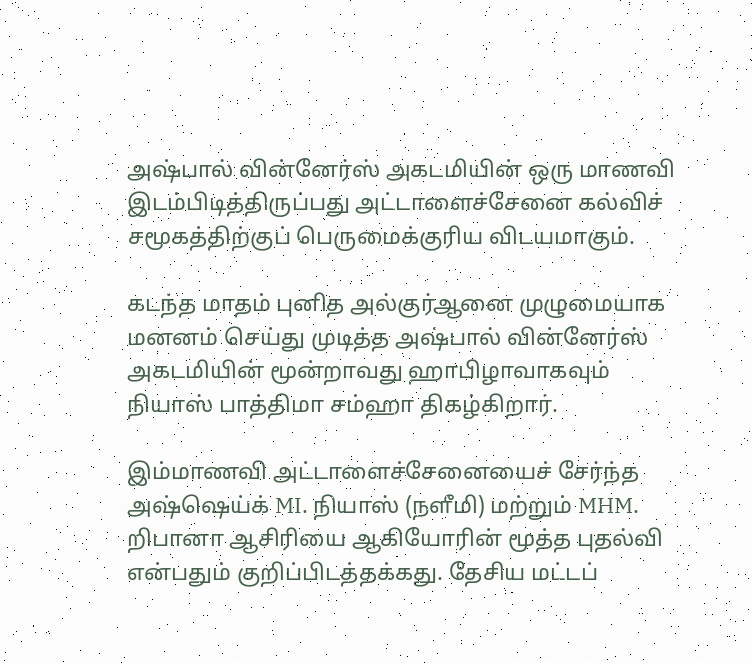அஷ்பால் வின்னேர்ஸ் அகடமியின் ஒரு மாணவி இடம்பிடித்திருப்பது அட்டாளைச்சேனை கல்விச் சமூகத்திற்குப் பெருமைக்குரிய விடயமாகும்.

கடந்த மாதம் புனித அல்குர்ஆனை முழுமையாக மனனம் செய்து முடித்த அஷ்பால் வின்னேர்ஸ் அகடமியின் மூன்றாவது ஹாபிழாவாகவும் நியாஸ் பாத்திமா சம்ஹா திகழ்கிறார்.

இம்மாணவி அட்டாளைச்சேனையைச் சேர்ந்த அஷ்ஷெய்க் MI. நியாஸ் (நளீமி) மற்றும் MHM. றிபானா ஆசிரியை ஆகியோரின் மூத்த புதல்வி என்பதும் குறிப்பிடத்தக்கது. தேசிய மட்டப்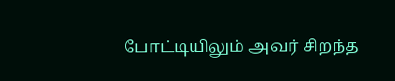போட்டியிலும் அவர் சிறந்த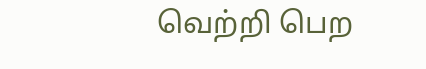வெற்றி பெற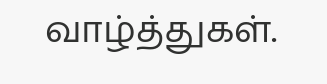வாழ்த்துகள்.